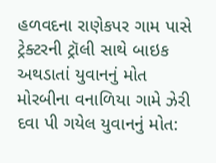હળવદના રાણેકપર ગામ પાસે ટ્રેક્ટરની ટ્રૉલી સાથે બાઇક અથડાતાં યુવાનનું મોત
મોરબીના વનાળિયા ગામે ઝેરી દવા પી ગયેલ યુવાનનું મોત: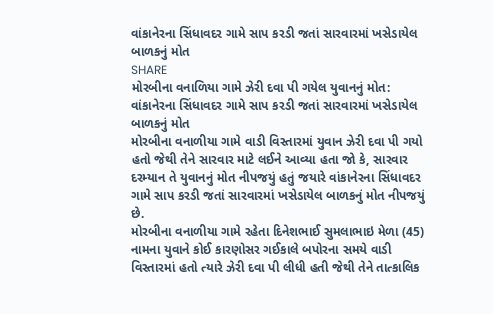વાંકાનેરના સિંધાવદર ગામે સાપ કરડી જતાં સારવારમાં ખસેડાયેલ બાળકનું મોત
SHARE
મોરબીના વનાળિયા ગામે ઝેરી દવા પી ગયેલ યુવાનનું મોત: વાંકાનેરના સિંધાવદર ગામે સાપ કરડી જતાં સારવારમાં ખસેડાયેલ બાળકનું મોત
મોરબીના વનાળીયા ગામે વાડી વિસ્તારમાં યુવાન ઝેરી દવા પી ગયો હતો જેથી તેને સારવાર માટે લઈને આવ્યા હતા જો કે, સારવાર દરમ્યાન તે યુવાનનું મોત નીપજયું હતું જયારે વાંકાનેરના સિંધાવદર ગામે સાપ કરડી જતાં સારવારમાં ખસેડાયેલ બાળકનું મોત નીપજયું છે.
મોરબીના વનાળીયા ગામે રહેતા દિનેશભાઈ સુમલાભાઇ મેળા (45) નામના યુવાને કોઈ કારણોસર ગઈકાલે બપોરના સમયે વાડી વિસ્તારમાં હતો ત્યારે ઝેરી દવા પી લીધી હતી જેથી તેને તાત્કાલિક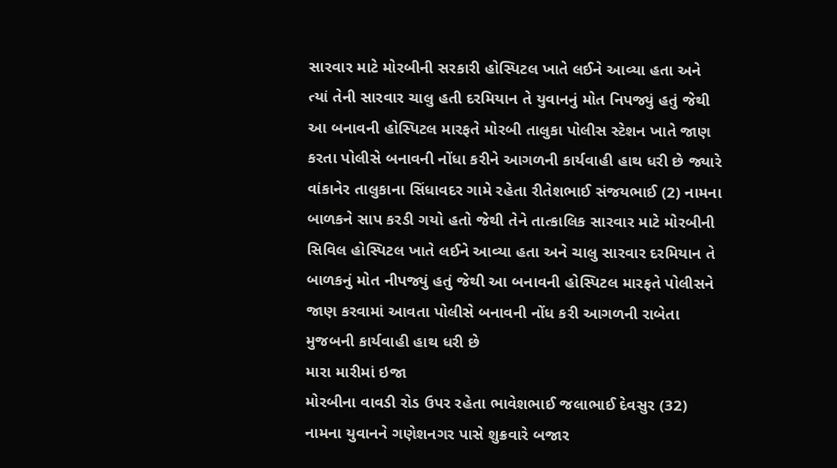સારવાર માટે મોરબીની સરકારી હોસ્પિટલ ખાતે લઈને આવ્યા હતા અને ત્યાં તેની સારવાર ચાલુ હતી દરમિયાન તે યુવાનનું મોત નિપજ્યું હતું જેથી આ બનાવની હોસ્પિટલ મારફતે મોરબી તાલુકા પોલીસ સ્ટેશન ખાતે જાણ કરતા પોલીસે બનાવની નોંધા કરીને આગળની કાર્યવાહી હાથ ધરી છે જ્યારે વાંકાનેર તાલુકાના સિંધાવદર ગામે રહેતા રીતેશભાઈ સંજયભાઈ (2) નામના બાળકને સાપ કરડી ગયો હતો જેથી તેને તાત્કાલિક સારવાર માટે મોરબીની સિવિલ હોસ્પિટલ ખાતે લઈને આવ્યા હતા અને ચાલુ સારવાર દરમિયાન તે બાળકનું મોત નીપજ્યું હતું જેથી આ બનાવની હોસ્પિટલ મારફતે પોલીસને જાણ કરવામાં આવતા પોલીસે બનાવની નોંધ કરી આગળની રાબેતા મુજબની કાર્યવાહી હાથ ધરી છે
મારા મારીમાં ઇજા
મોરબીના વાવડી રોડ ઉપર રહેતા ભાવેશભાઈ જલાભાઈ દેવસુર (32) નામના યુવાનને ગણેશનગર પાસે શુક્રવારે બજાર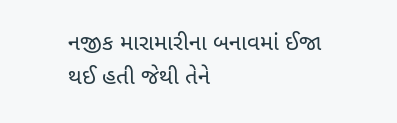નજીક મારામારીના બનાવમાં ઈજા થઈ હતી જેથી તેને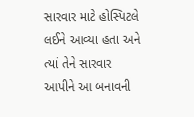સારવાર માટે હોસ્પિટલે લઈને આવ્યા હતા અને ત્યાં તેને સારવાર આપીને આ બનાવની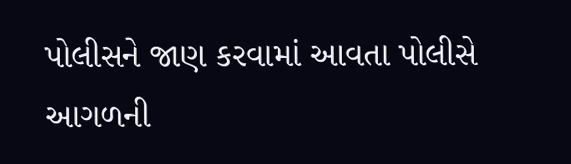પોલીસને જાણ કરવામાં આવતા પોલીસે આગળની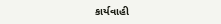કાર્યવાહી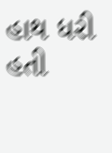હાથ ધરી હતી